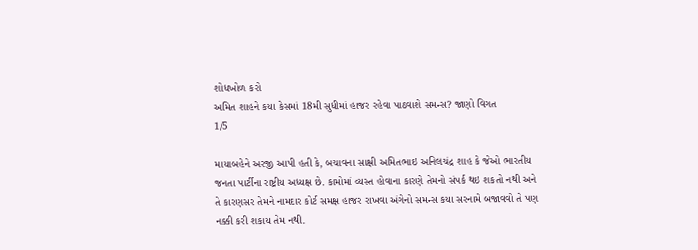શોધખોળ કરો
અમિત શાહને કયા કેસમાં 18મી સુધીમાં હાજર રહેવા પાઠવાશે સમન્સ? જાણો વિગત
1/5

માયાબહેને અરજી આપી હતી કે, બચાવના સાક્ષી અમિતભાઇ અનિલચંદ્ર શાહ કે જેઓ ભારતીય જનતા પાર્ટીના રાષ્ટ્રીય અધ્યક્ષ છે. કામોમાં વ્યસ્ત હોવાના કારણે તેમનો સંપર્ક થઇ શકતો નથી અને તે કારણસર તેમને નામદાર કોર્ટ સમક્ષ હાજર રાખવા અંગેનો સમન્સ કયા સરનામે બજાવવો તે પણ નક્કી કરી શકાય તેમ નથી.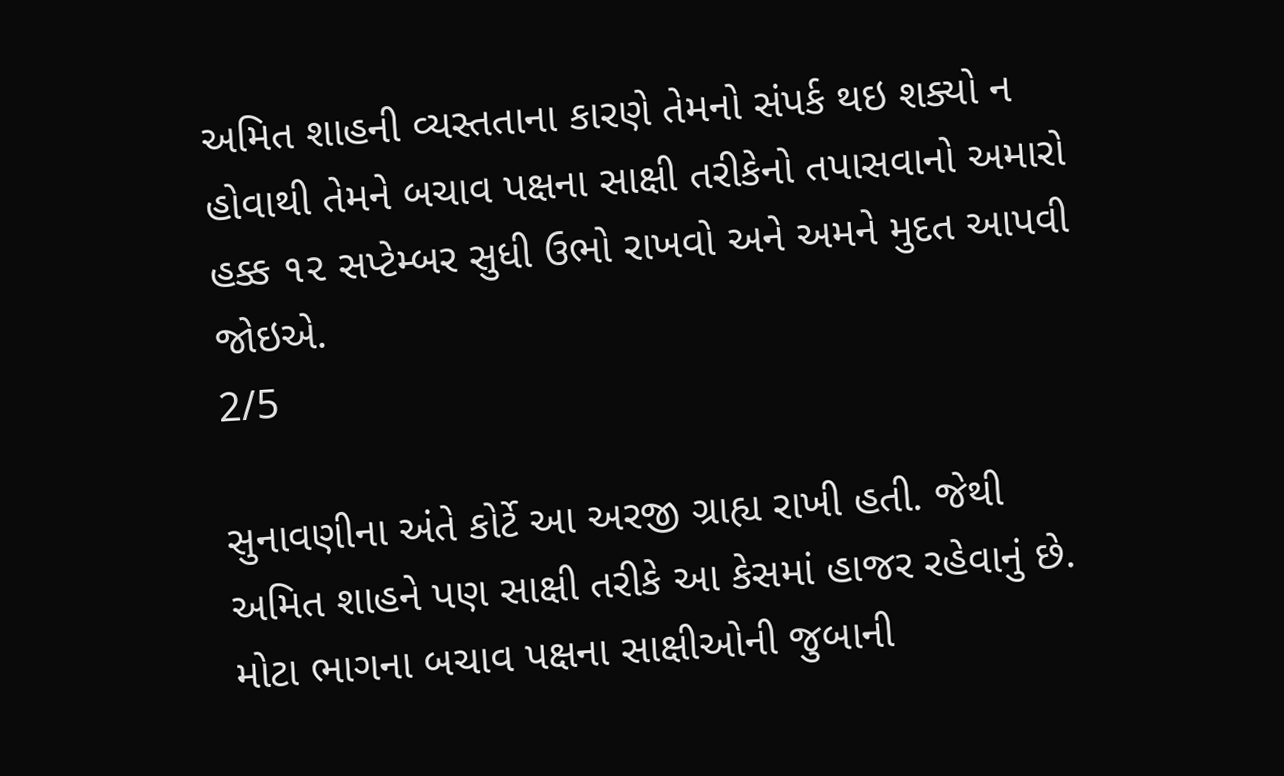અમિત શાહની વ્યસ્તતાના કારણે તેમનો સંપર્ક થઇ શક્યો ન હોવાથી તેમને બચાવ પક્ષના સાક્ષી તરીકેનો તપાસવાનો અમારો હક્ક ૧૨ સપ્ટેમ્બર સુધી ઉભો રાખવો અને અમને મુદત આપવી જોઇએ.
2/5

સુનાવણીના અંતે કોર્ટે આ અરજી ગ્રાહ્ય રાખી હતી. જેથી અમિત શાહને પણ સાક્ષી તરીકે આ કેસમાં હાજર રહેવાનું છે. મોટા ભાગના બચાવ પક્ષના સાક્ષીઓની જુબાની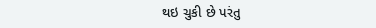થઇ ચુકી છે પરંતુ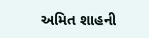અમિત શાહની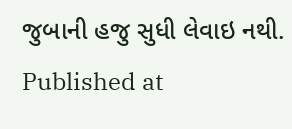જુબાની હજુ સુધી લેવાઇ નથી.
Published at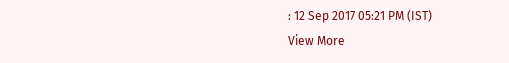: 12 Sep 2017 05:21 PM (IST)
View More